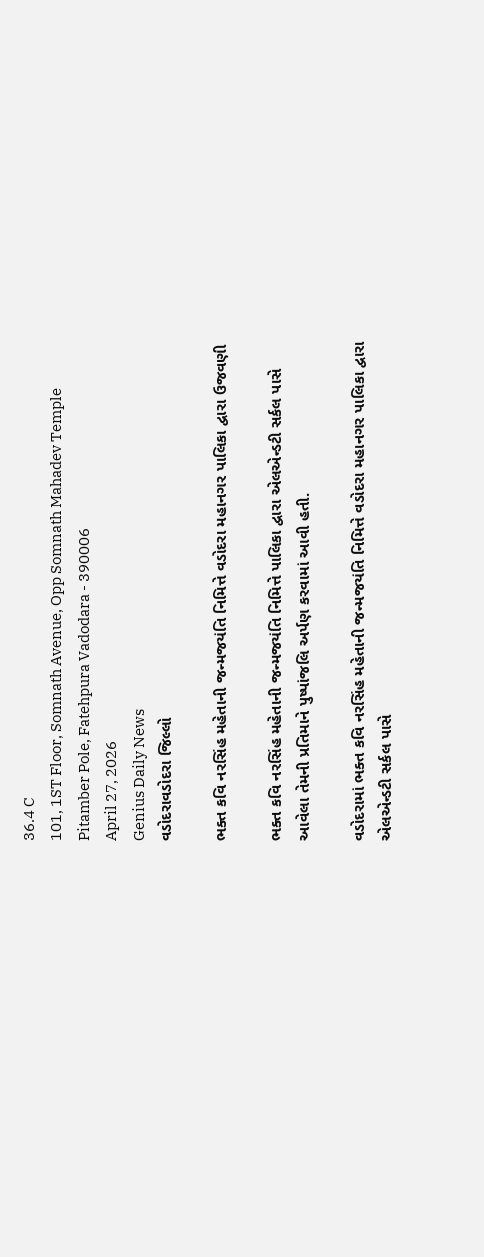36.4 C
101, 1ST Floor, Somnath Avenue, Opp Somnath Mahadev Temple Pitamber Pole, Fatehpura Vadodara - 390006
April 27, 2026
Genius Daily News
વડોદરાવડોદરા જિલ્લો

ભક્ત કવિ નરસિંહ મહેતાની જન્મજયંતિ નિમિત્તે વડોદરા મહાનગર પાલિકા દ્વારા ઉજવણી

ભક્ત કવિ નરસિંહ મહેતાની જન્મજયંતિ નિમિત્તે પાલિકા દ્વારા એલએન્ડટી સર્કલ પાસે આવેલા તેમની પ્રતિમાને પુષ્પાંજલિ અર્પણ કરવામાં આવી હતી.

વડોદરામાં ભક્ત કવિ નરસિંહ મહેતાની જન્મજયંતિ નિમિત્તે વડોદરા મહાનગર પાલિકા દ્વારા એલએન્ડટી સર્કલ પાસે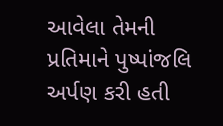આવેલા તેમની પ્રતિમાને પુષ્પાંજલિ અર્પણ કરી હતી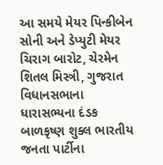આ સમયે મેયર પિન્કીબેન સોની અને ડેપ્યુટી મેયર ચિરાગ બારોટ, ચેરમેન શિતલ મિસ્ત્રી, ગુજરાત વિધાનસભાના ધારાસભ્યના દંડક બાળકૃષ્ણ શુક્લ ભારતીય જનતા પાર્ટીના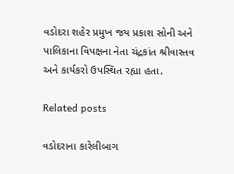વડોદરા શહેર પ્રમુખ જય પ્રકાશ સોની અને પાલિકાના વિપક્ષના નેતા ચંદ્રકાંત શ્રીવાસ્તવ અને કાર્યકરો ઉપસ્થિત રહ્યા હતા.

Related posts

વડોદરાના કારેલીબાગ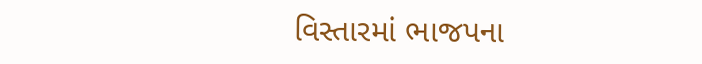વિસ્તારમાં ભાજપના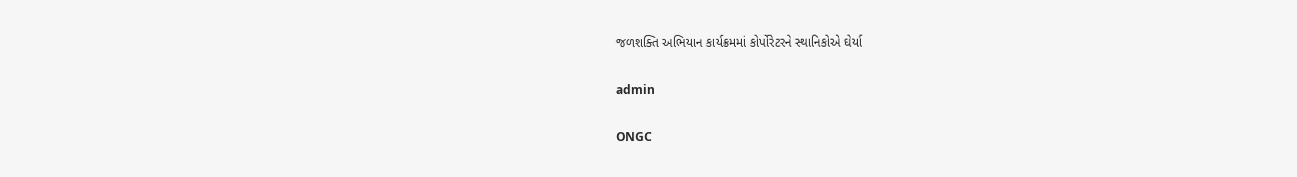જળશક્તિ અભિયાન કાર્યક્રમમાં કોર્પોરેટરને સ્થાનિકોએ ઘેર્યા

admin

ONGC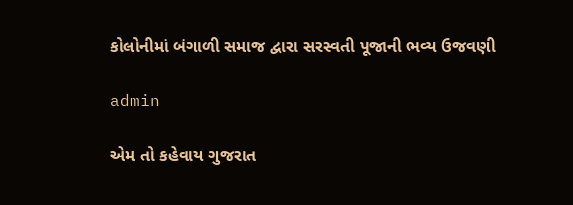કોલોનીમાં બંગાળી સમાજ દ્વારા સરસ્વતી પૂજાની ભવ્ય ઉજવણી

admin

એમ તો કહેવાય ગુજરાત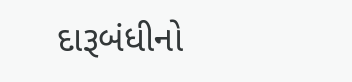દારૂબંધીનો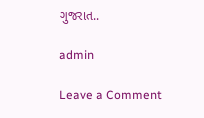ગુજરાત..

admin

Leave a Comment